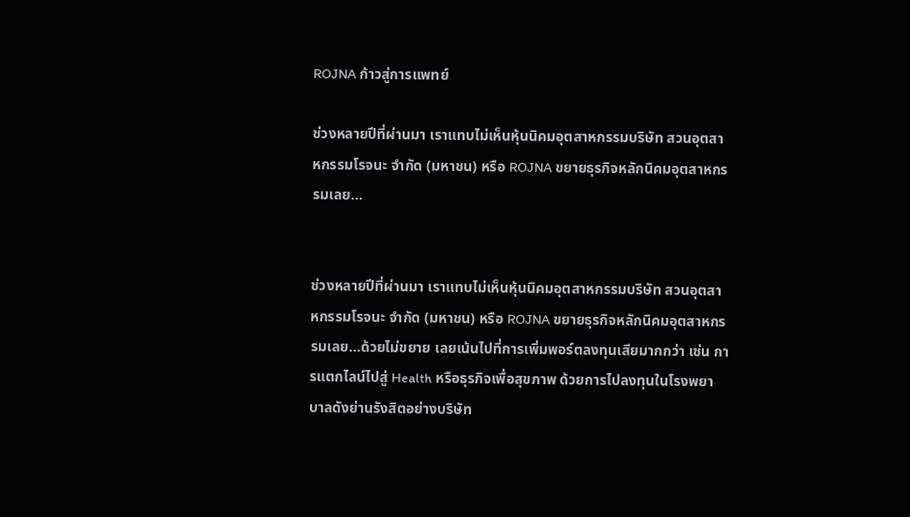ROJNA ก้าวสู่การแพทย์

ช่วงหลายปีที่ผ่านมา เราแทบไม่เห็นหุ้นนิคมอุตสาหกรรมบริษัท สวนอุตสาหกรรมโรจนะ จำกัด (มหาชน) หรือ ROJNA ขยายธุรกิจหลักนิคมอุตสาหกรรมเลย...


ช่วงหลายปีที่ผ่านมา เราแทบไม่เห็นหุ้นนิคมอุตสาหกรรมบริษัท สวนอุตสาหกรรมโรจนะ จำกัด (มหาชน) หรือ ROJNA ขยายธุรกิจหลักนิคมอุตสาหกรรมเลย…ด้วยไม่ขยาย เลยเน้นไปที่การเพิ่มพอร์ตลงทุนเสียมากกว่า เช่น การแตกไลน์ไปสู่ Health หรือธุรกิจเพื่อสุขภาพ ด้วยการไปลงทุนในโรงพยาบาลดังย่านรังสิตอย่างบริษัท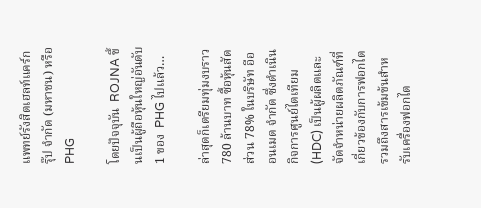แพทย์รังสิตเฮลท์แคร์กรุ๊ป จำกัด (มหาชน) หรือ PHG

โดยปัจจุบัน  ROJNA ขึ้นเป็นผู้ถือหุ้นใหญ่อันดับ 1 ของ  PHG ไปแล้ว…

ล่าสุดก็เตรียมทุ่มงบราว 780 ล้านบาท ซื้อหุ้นสัดส่วน 78% ในบริษัท อีออนเมด จำกัด ซึ่งดำเนินกิจการศูนย์ไตเทียม (HDC) เป็นผู้ผลิตและจัดจำหน่ายผลิตภัณฑ์ที่เกี่ยวข้องกับการฟอกไต รวมถึงสารเข้มข้นสำหรับเครื่องฟอกไต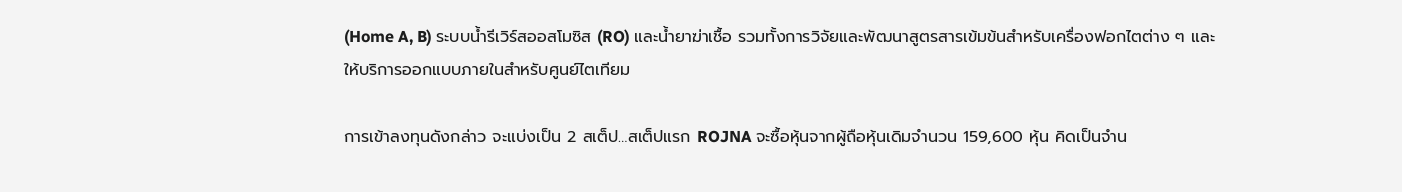(Home A, B) ระบบน้ำรีเวิร์สออสโมซิส (RO) และน้ำยาฆ่าเชื้อ รวมทั้งการวิจัยและพัฒนาสูตรสารเข้มข้นสำหรับเครื่องฟอกไตต่าง ๆ และให้บริการออกแบบภายในสำหรับศูนย์ไตเทียม

การเข้าลงทุนดังกล่าว จะแบ่งเป็น 2 สเต็ป…สเต็ปแรก ROJNA จะซื้อหุ้นจากผู้ถือหุ้นเดิมจำนวน 159,600 หุ้น คิดเป็นจำน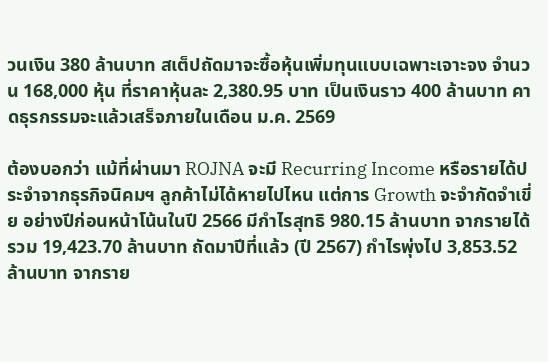วนเงิน 380 ล้านบาท สเต็ปถัดมาจะซื้อหุ้นเพิ่มทุนแบบเฉพาะเจาะจง จำนวน 168,000 หุ้น ที่ราคาหุ้นละ 2,380.95 บาท เป็นเงินราว 400 ล้านบาท คาดธุรกรรมจะแล้วเสร็จภายในเดือน ม.ค. 2569

ต้องบอกว่า แม้ที่ผ่านมา ROJNA จะมี Recurring Income หรือรายได้ประจำจากธุรกิจนิคมฯ ลูกค้าไม่ได้หายไปไหน แต่การ Growth จะจำกัดจำเขี่ย อย่างปีก่อนหน้าโน้นในปี 2566 มีกำไรสุทธิ 980.15 ล้านบาท จากรายได้รวม 19,423.70 ล้านบาท ถัดมาปีที่แล้ว (ปี 2567) กำไรพุ่งไป 3,853.52 ล้านบาท จากราย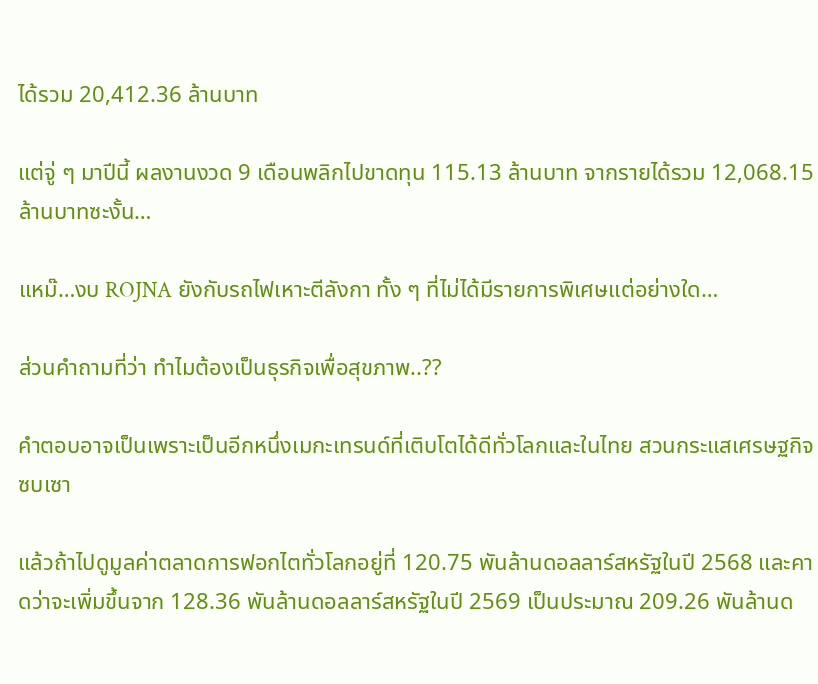ได้รวม 20,412.36 ล้านบาท

แต่จู่ ๆ มาปีนี้ ผลงานงวด 9 เดือนพลิกไปขาดทุน 115.13 ล้านบาท จากรายได้รวม 12,068.15 ล้านบาทซะงั้น…

แหม๊…งบ ROJNA ยังกับรถไฟเหาะตีลังกา ทั้ง ๆ ที่ไม่ได้มีรายการพิเศษแต่อย่างใด…

ส่วนคำถามที่ว่า ทำไมต้องเป็นธุรกิจเพื่อสุขภาพ..??

คำตอบอาจเป็นเพราะเป็นอีกหนึ่งเมกะเทรนด์ที่เติบโตได้ดีทั่วโลกและในไทย สวนกระแสเศรษฐกิจซบเซา

แล้วถ้าไปดูมูลค่าตลาดการฟอกไตทั่วโลกอยู่ที่ 120.75 พันล้านดอลลาร์สหรัฐในปี 2568 และคาดว่าจะเพิ่มขึ้นจาก 128.36 พันล้านดอลลาร์สหรัฐในปี 2569 เป็นประมาณ 209.26 พันล้านด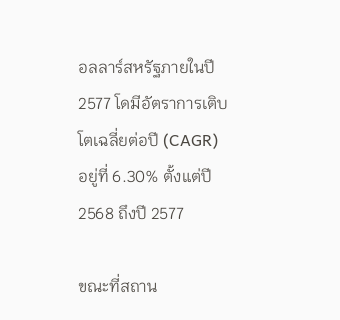อลลาร์สหรัฐภายในปี 2577 โดมีอัตราการเติบโตเฉลี่ยต่อปี (CAGR) อยู่ที่ 6.30% ตั้งแต่ปี 2568 ถึงปี 2577

ขณะที่สถาน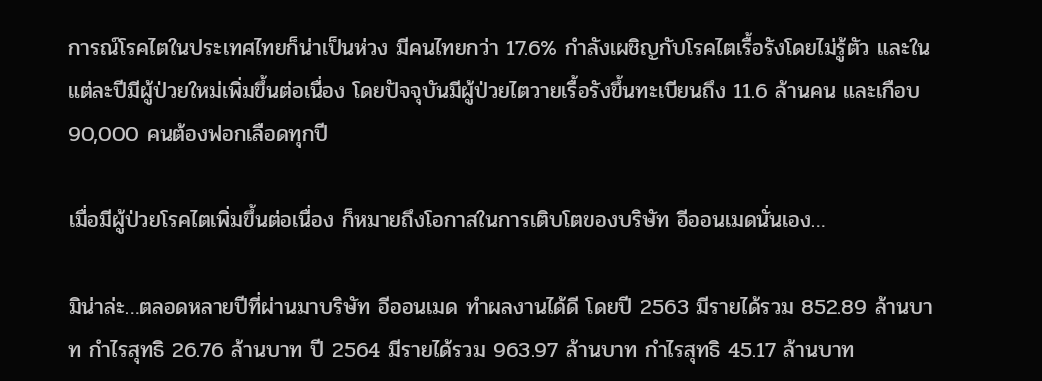การณ์โรคไตในประเทศไทยก็น่าเป็นห่วง มีคนไทยกว่า 17.6% กำลังเผชิญกับโรคไตเรื้อรังโดยไม่รู้ตัว และในแต่ละปีมีผู้ป่วยใหม่เพิ่มขึ้นต่อเนื่อง โดยปัจจุบันมีผู้ป่วยไตวายเรื้อรังขึ้นทะเบียนถึง 11.6 ล้านคน และเกือบ 90,000 คนต้องฟอกเลือดทุกปี

เมื่อมีผู้ป่วยโรคไตเพิ่มขึ้นต่อเนื่อง ก็หมายถึงโอกาสในการเติบโตของบริษัท อีออนเมดนั่นเอง…

มิน่าล่ะ…ตลอดหลายปีที่ผ่านมาบริษัท อีออนเมด ทำผลงานได้ดี โดยปี 2563 มีรายได้รวม 852.89 ล้านบาท กำไรสุทธิ 26.76 ล้านบาท ปี 2564 มีรายได้รวม 963.97 ล้านบาท กำไรสุทธิ 45.17 ล้านบาท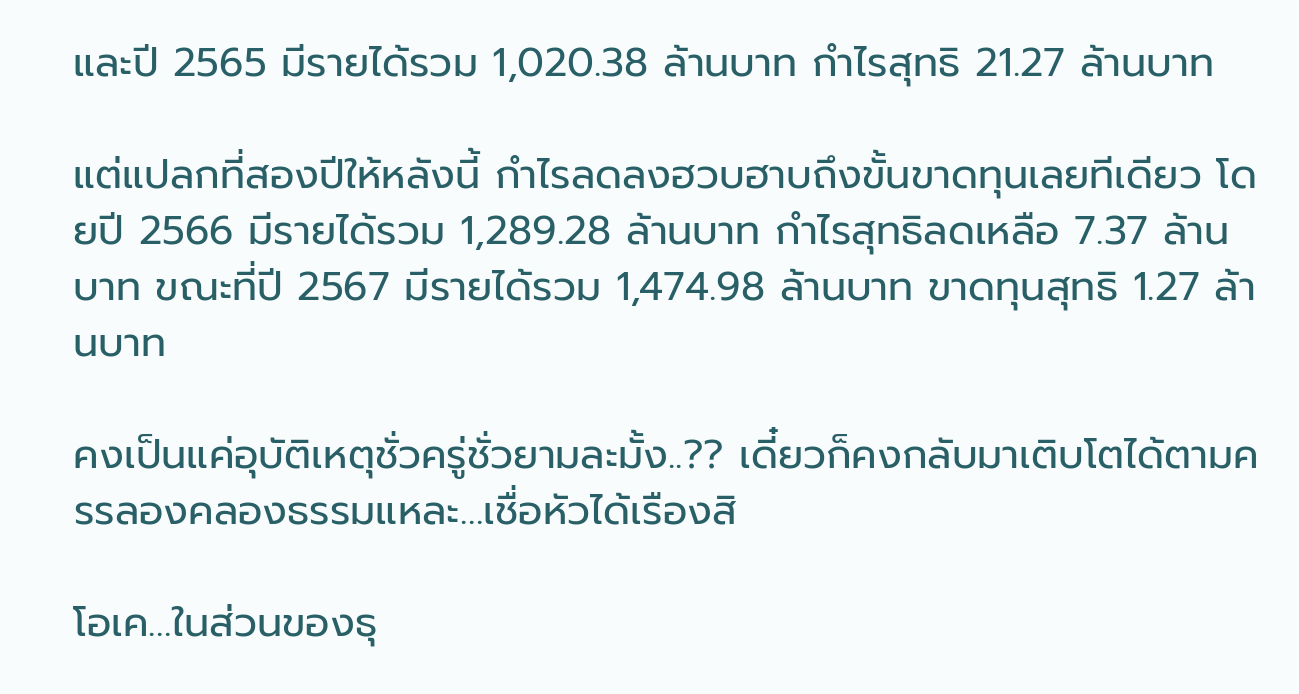และปี 2565 มีรายได้รวม 1,020.38 ล้านบาท กำไรสุทธิ 21.27 ล้านบาท

แต่แปลกที่สองปีให้หลังนี้ กำไรลดลงฮวบฮาบถึงขั้นขาดทุนเลยทีเดียว โดยปี 2566 มีรายได้รวม 1,289.28 ล้านบาท กำไรสุทธิลดเหลือ 7.37 ล้านบาท ขณะที่ปี 2567 มีรายได้รวม 1,474.98 ล้านบาท ขาดทุนสุทธิ 1.27 ล้านบาท

คงเป็นแค่อุบัติเหตุชั่วครู่ชั่วยามละมั้ง..?? เดี๋ยวก็คงกลับมาเติบโตได้ตามครรลองคลองธรรมแหละ…เชื่อหัวได้เรืองสิ

โอเค…ในส่วนของธุ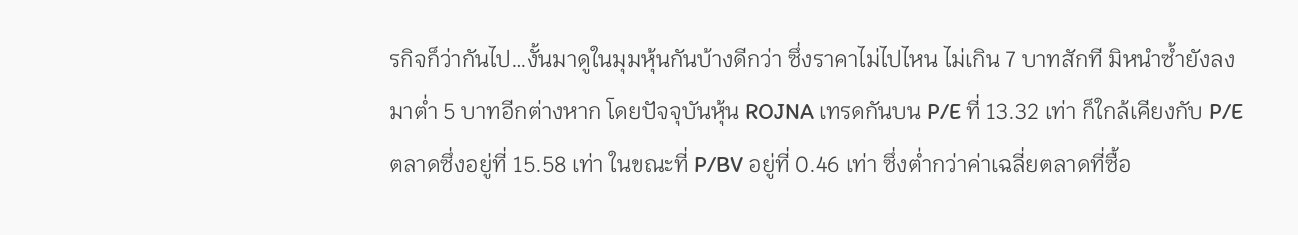รกิจก็ว่ากันไป…งั้นมาดูในมุมหุ้นกันบ้างดีกว่า ซึ่งราคาไม่ไปไหน ไม่เกิน 7 บาทสักที มิหนำซ้ำยังลงมาต่ำ 5 บาทอีกต่างหาก โดยปัจจุบันหุ้น ROJNA เทรดกันบน P/E ที่ 13.32 เท่า ก็ใกล้เคียงกับ P/E  ตลาดซึ่งอยู่ที่ 15.58 เท่า ในขณะที่ P/BV อยู่ที่ 0.46 เท่า ซึ่งต่ำกว่าค่าเฉลี่ยตลาดที่ซื้อ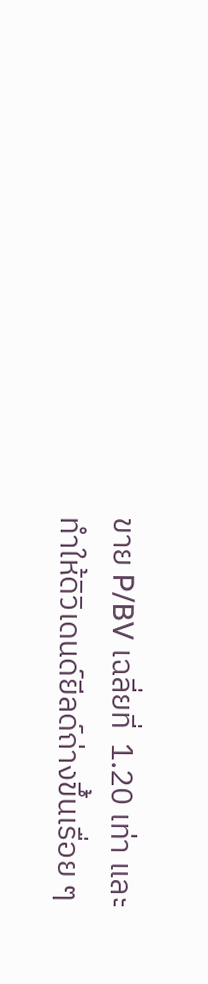ขาย P/BV เฉลี่ยที่  1.20 เท่า และทำให้ดิวิเดนด์ยีลด์ถ่างขึ้นเรื่อย ๆ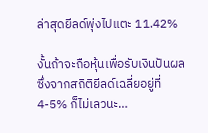ล่าสุดยีลด์พุ่งไปแตะ 11.42%

งั้นถ้าจะถือหุ้นเพื่อรับเงินปันผล ซึ่งจากสถิติยีลด์เฉลี่ยอยู่ที่ 4-5% ก็ไม่เลวนะ…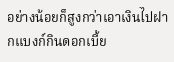อย่างน้อยก็สูงกว่าเอาเงินไปฝากแบงก์กินดอกเบี้ย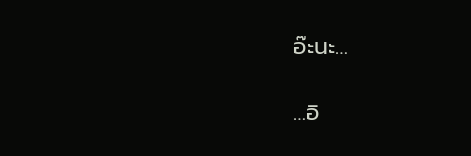อ๊ะนะ…

…อิ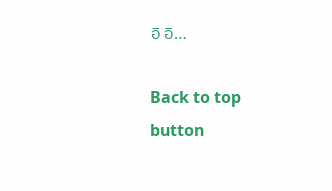อิ อิ…

Back to top button